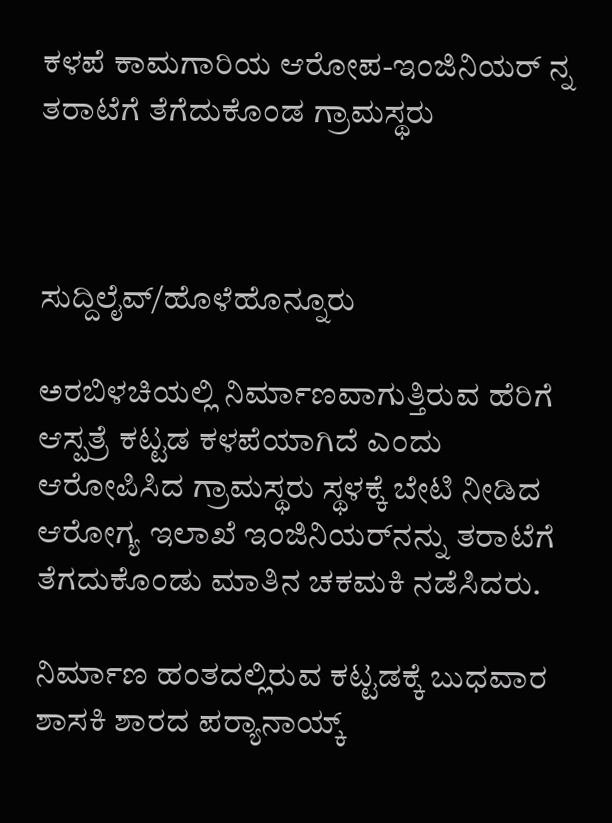ಕಳಪೆ ಕಾಮಗಾರಿಯ ಆರೋಪ-ಇಂಜಿನಿಯರ್ ನ್ನ ತರಾಟೆಗೆ ತೆಗೆದುಕೊಂಡ ಗ್ರಾಮಸ್ಥರು



ಸುದ್ದಿಲೈವ್/ಹೊಳೆಹೊನ್ನೂರು

ಅರಬಿಳಚಿಯಲ್ಲಿ ನಿರ್ಮಾಣವಾಗುತ್ತಿರುವ ಹೆರಿಗೆ ಆಸ್ಪತ್ರೆ ಕಟ್ಟಡ ಕಳಪೆಯಾಗಿದೆ ಎಂದು ಆರೋಪಿಸಿದ ಗ್ರಾಮಸ್ಥರು ಸ್ಥಳಕ್ಕೆ ಬೇಟಿ ನೀಡಿದ ಆರೋಗ್ಯ ಇಲಾಖೆ ಇಂಜಿನಿಯರ್‌ನನ್ನು ತರಾಟೆಗೆ ತೆಗದುಕೊಂಡು ಮಾತಿನ ಚಕಮಕಿ ನಡೆಸಿದರು.

ನಿರ್ಮಾಣ ಹಂತದಲ್ಲಿರುವ ಕಟ್ಟಡಕ್ಕೆ ಬುಧವಾರ ಶಾಸಕಿ ಶಾರದ ಪರ‍್ಯಾನಾಯ್ಕ್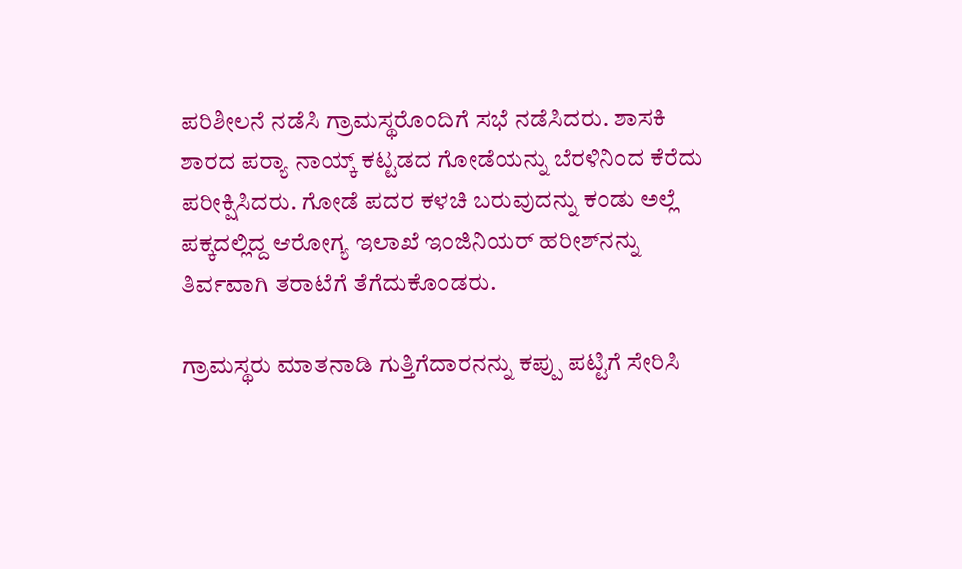ಪರಿಶೀಲನೆ ನಡೆಸಿ ಗ್ರಾಮಸ್ಥರೊಂದಿಗೆ ಸಭೆ ನಡೆಸಿದರು. ಶಾಸಕಿ ಶಾರದ ಪರ‍್ಯಾ ನಾಯ್ಕ್ ಕಟ್ಟಡದ ಗೋಡೆಯನ್ನು ಬೆರಳಿನಿಂದ ಕೆರೆದು ಪರೀಕ್ಷಿಸಿದರು. ಗೋಡೆ ಪದರ ಕಳಚಿ ಬರುವುದನ್ನು ಕಂಡು ಅಲ್ಲೆ ಪಕ್ಕದಲ್ಲಿದ್ದ ಆರೋಗ್ಯ ಇಲಾಖೆ ಇಂಜಿನಿಯರ್ ಹರೀಶ್‌ನನ್ನು ತಿರ್ವವಾಗಿ ತರಾಟೆಗೆ ತೆಗೆದುಕೊಂಡರು.

ಗ್ರಾಮಸ್ಥರು ಮಾತನಾಡಿ ಗುತ್ತಿಗೆದಾರನನ್ನು ಕಪ್ಪು ಪಟ್ಟಿಗೆ ಸೇರಿಸಿ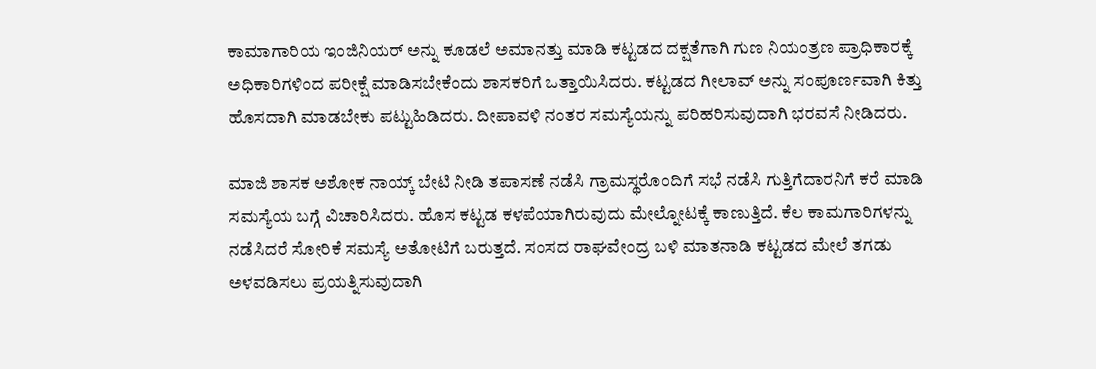ಕಾಮಾಗಾರಿಯ ಇಂಜಿನಿಯರ್ ಅನ್ನು ಕೂಡಲೆ ಅಮಾನತ್ತು ಮಾಡಿ ಕಟ್ಟಡದ ದಕ್ಷತೆಗಾಗಿ ಗುಣ ನಿಯಂತ್ರಣ ಪ್ರಾಧಿಕಾರಕ್ಕೆ ಅಧಿಕಾರಿಗಳಿಂದ ಪರೀಕ್ಷೆ ಮಾಡಿಸಬೇಕೆಂದು ಶಾಸಕರಿಗೆ ಒತ್ತಾಯಿಸಿದರು. ಕಟ್ಟಡದ ಗೀಲಾವ್ ಅನ್ನು ಸಂಪೂರ್ಣವಾಗಿ ಕಿತ್ತು ಹೊಸದಾಗಿ ಮಾಡಬೇಕು ಪಟ್ಟುಹಿಡಿದರು. ದೀಪಾವಳಿ ನಂತರ ಸಮಸ್ಯೆಯನ್ನು ಪರಿಹರಿಸುವುದಾಗಿ ಭರವಸೆ ನೀಡಿದರು.

ಮಾಜಿ ಶಾಸಕ ಅಶೋಕ ನಾಯ್ಕ್ ಬೇಟಿ ನೀಡಿ ತಪಾಸಣೆ ನಡೆಸಿ ಗ್ರಾಮಸ್ಥರೊಂದಿಗೆ ಸಭೆ ನಡೆಸಿ ಗುತ್ತಿಗೆದಾರನಿಗೆ ಕರೆ ಮಾಡಿ ಸಮಸ್ಯೆಯ ಬಗ್ಗೆ ವಿಚಾರಿಸಿದರು. ಹೊಸ ಕಟ್ಟಡ ಕಳಪೆಯಾಗಿರುವುದು ಮೇಲ್ನೋಟಕ್ಕೆ ಕಾಣುತ್ತಿದೆ. ಕೆಲ ಕಾಮಗಾರಿಗಳನ್ನು ನಡೆಸಿದರೆ ಸೋರಿಕೆ ಸಮಸ್ಯೆ ಅತೋಟಿಗೆ ಬರುತ್ತದೆ. ಸಂಸದ ರಾಘವೇಂದ್ರ ಬಳಿ ಮಾತನಾಡಿ ಕಟ್ಟಡದ ಮೇಲೆ ತಗಡು ಅಳವಡಿಸಲು ಪ್ರಯತ್ನಿಸುವುದಾಗಿ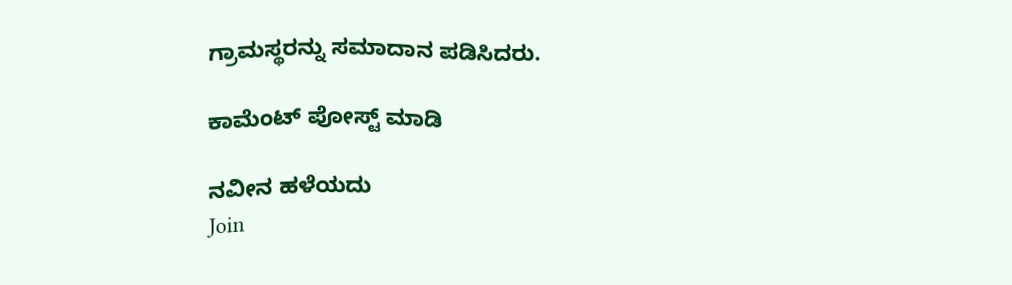ಗ್ರಾಮಸ್ಥರನ್ನು ಸಮಾದಾನ ಪಡಿಸಿದರು.

ಕಾಮೆಂಟ್‌‌ ಪೋಸ್ಟ್‌ ಮಾಡಿ

ನವೀನ ಹಳೆಯದು
Join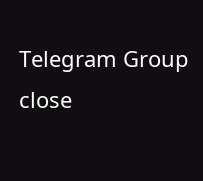Telegram Group
close